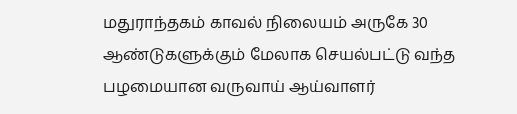மதுராந்தகம் காவல் நிலையம் அருகே 30 ஆண்டுகளுக்கும் மேலாக செயல்பட்டு வந்த பழமையான வருவாய் ஆய்வாளர்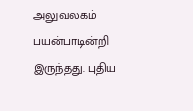அலுவலகம் பயன்பாடின்றி இருந்தது. புதிய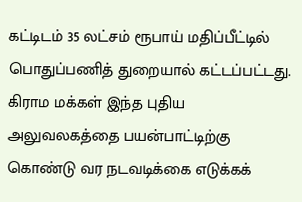கட்டிடம் 35 லட்சம் ரூபாய் மதிப்பீட்டில் பொதுப்பணித் துறையால் கட்டப்பட்டது. கிராம மக்கள் இந்த புதிய அலுவலகத்தை பயன்பாட்டிற்கு கொண்டு வர நடவடிக்கை எடுக்கக்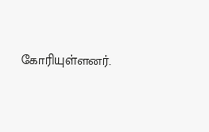கோரியுள்ளனர்.